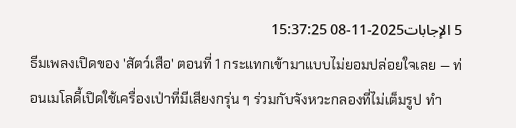5 الإجابات2025-11-08 15:37:25
ธีมเพลงเปิดของ 'สัตว์เสือ' ตอนที่ 1 กระแทกเข้ามาแบบไม่ยอมปล่อยใจเลย — ท่อนเมโลดี้เปิดใช้เครื่องเป่าที่มีเสียงกรุ่น ๆ ร่วมกับจังหวะกลองที่ไม่เต็มรูป ทำ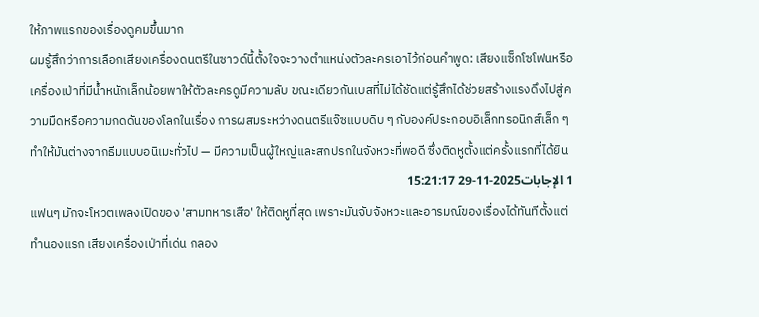ให้ภาพแรกของเรื่องดูคมขึ้นมาก
ผมรู้สึกว่าการเลือกเสียงเครื่องดนตรีในซาวด์นี้ตั้งใจจะวางตำแหน่งตัวละครเอาไว้ก่อนคำพูด: เสียงแซ็กโซโฟนหรือเครื่องเป่าที่มีน้ำหนักเล็กน้อยพาให้ตัวละครดูมีความลับ ขณะเดียวกันเบสที่ไม่ได้ชัดแต่รู้สึกได้ช่วยสร้างแรงดึงไปสู่ความมืดหรือความกดดันของโลกในเรื่อง การผสมระหว่างดนตรีแจ๊ซแบบดิบ ๆ กับองค์ประกอบอิเล็กทรอนิกส์เล็ก ๆ ทำให้มันต่างจากธีมแบบอนิเมะทั่วไป — มีความเป็นผู้ใหญ่และสกปรกในจังหวะที่พอดี ซึ่งติดหูตั้งแต่ครั้งแรกที่ได้ยิน
1 الإجابات2025-11-29 15:21:17
แฟนๆ มักจะโหวตเพลงเปิดของ 'สามทหารเสือ' ให้ติดหูที่สุด เพราะมันจับจังหวะและอารมณ์ของเรื่องได้ทันทีตั้งแต่ทำนองแรก เสียงเครื่องเป่าที่เด่น กลอง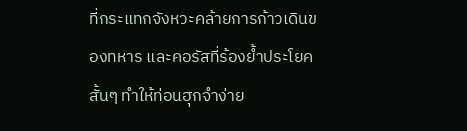ที่กระแทกจังหวะคล้ายการก้าวเดินของทหาร และคอรัสที่ร้องย้ำประโยคสั้นๆ ทำให้ท่อนฮุกจำง่าย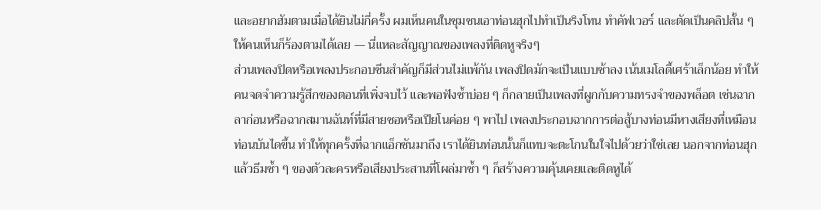และอยากฮัมตามเมื่อได้ยินไม่กี่ครั้ง ผมเห็นคนในชุมชนเอาท่อนฮุกไปทำเป็นริงโทน ทำคัฟเวอร์ และตัดเป็นคลิปสั้น ๆ ให้คนเห็นก็ร้องตามได้เลย — นี่แหละสัญญาณของเพลงที่ติดหูจริงๆ
ส่วนเพลงปิดหรือเพลงประกอบซีนสำคัญก็มีส่วนไม่แพ้กัน เพลงปิดมักจะเป็นแบบช้าลง เน้นเมโลดี้เศร้าเล็กน้อย ทำให้คนจดจำความรู้สึกของตอนที่เพิ่งจบไว้ และพอฟังซ้ำบ่อย ๆ ก็กลายเป็นเพลงที่ผูกกับความทรงจำของพล็อต เช่นฉากลาก่อนหรือฉากสมานฉันท์ที่มีสายซอหรือเปียโนค่อย ๆ พาไป เพลงประกอบฉากการต่อสู้บางท่อนมีหางเสียงที่เหมือนท่อนบันไดขึ้น ทำให้ทุกครั้งที่ฉากแอ็กชันมาถึง เราได้ยินท่อนนั้นก็แทบจะตะโกนในใจไปด้วยว่าใช่เลย นอกจากท่อนฮุกแล้วธีมซ้ำ ๆ ของตัวละครหรือเสียงประสานที่โผล่มาซ้ำ ๆ ก็สร้างความคุ้นเคยและติดหูได้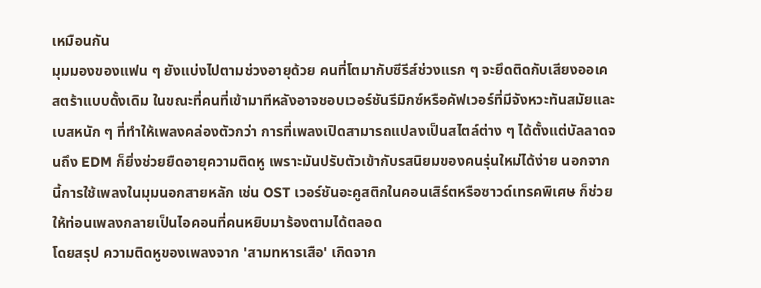เหมือนกัน
มุมมองของแฟน ๆ ยังแบ่งไปตามช่วงอายุด้วย คนที่โตมากับซีรีส์ช่วงแรก ๆ จะยึดติดกับเสียงออเคสตร้าแบบดั้งเดิม ในขณะที่คนที่เข้ามาทีหลังอาจชอบเวอร์ชันรีมิกซ์หรือคัฟเวอร์ที่มีจังหวะทันสมัยและเบสหนัก ๆ ที่ทำให้เพลงคล่องตัวกว่า การที่เพลงเปิดสามารถแปลงเป็นสไตล์ต่าง ๆ ได้ตั้งแต่บัลลาดจนถึง EDM ก็ยิ่งช่วยยืดอายุความติดหู เพราะมันปรับตัวเข้ากับรสนิยมของคนรุ่นใหม่ได้ง่าย นอกจากนี้การใช้เพลงในมุมนอกสายหลัก เช่น OST เวอร์ชันอะคูสติกในคอนเสิร์ตหรือซาวด์เทรคพิเศษ ก็ช่วยให้ท่อนเพลงกลายเป็นไอคอนที่คนหยิบมาร้องตามได้ตลอด
โดยสรุป ความติดหูของเพลงจาก 'สามทหารเสือ' เกิดจาก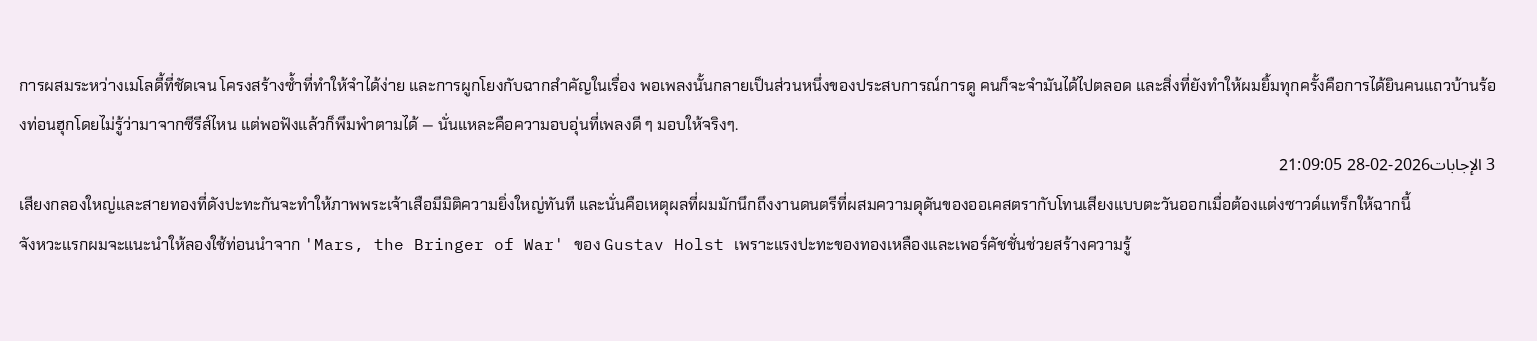การผสมระหว่างเมโลดี้ที่ชัดเจน โครงสร้างซ้ำที่ทำให้จำได้ง่าย และการผูกโยงกับฉากสำคัญในเรื่อง พอเพลงนั้นกลายเป็นส่วนหนึ่งของประสบการณ์การดู คนก็จะจำมันได้ไปตลอด และสิ่งที่ยังทำให้ผมยิ้มทุกครั้งคือการได้ยินคนแถวบ้านร้องท่อนฮุกโดยไม่รู้ว่ามาจากซีรีส์ไหน แต่พอฟังแล้วก็พึมพำตามได้ — นั่นแหละคือความอบอุ่นที่เพลงดี ๆ มอบให้จริงๆ.
3 الإجابات2026-02-28 21:09:05
เสียงกลองใหญ่และสายทองที่ดังปะทะกันจะทำให้ภาพพระเจ้าเสือมีมิติความยิ่งใหญ่ทันที และนั่นคือเหตุผลที่ผมมักนึกถึงงานดนตรีที่ผสมความดุดันของออเคสตรากับโทนเสียงแบบตะวันออกเมื่อต้องแต่งซาวด์แทร็กให้ฉากนี้
จังหวะแรกผมจะแนะนำให้ลองใช้ท่อนนำจาก 'Mars, the Bringer of War' ของ Gustav Holst เพราะแรงปะทะของทองเหลืองและเพอร์คัชชั่นช่วยสร้างความรู้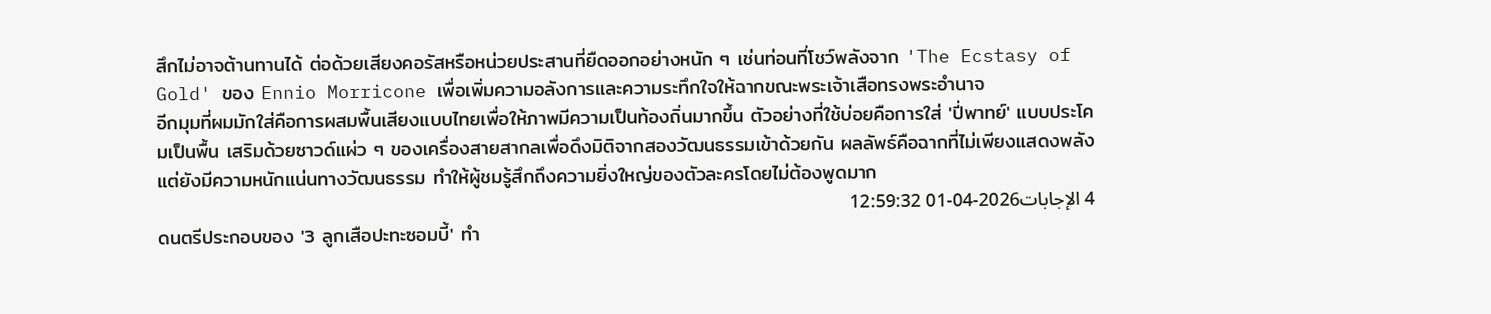สึกไม่อาจต้านทานได้ ต่อด้วยเสียงคอรัสหรือหน่วยประสานที่ยืดออกอย่างหนัก ๆ เช่นท่อนที่โชว์พลังจาก 'The Ecstasy of Gold' ของ Ennio Morricone เพื่อเพิ่มความอลังการและความระทึกใจให้ฉากขณะพระเจ้าเสือทรงพระอำนาจ
อีกมุมที่ผมมักใส่คือการผสมพื้นเสียงแบบไทยเพื่อให้ภาพมีความเป็นท้องถิ่นมากขึ้น ตัวอย่างที่ใช้บ่อยคือการใส่ 'ปี่พาทย์' แบบประโคมเป็นพื้น เสริมด้วยซาวด์แผ่ว ๆ ของเครื่องสายสากลเพื่อดึงมิติจากสองวัฒนธรรมเข้าด้วยกัน ผลลัพธ์คือฉากที่ไม่เพียงแสดงพลัง แต่ยังมีความหนักแน่นทางวัฒนธรรม ทำให้ผู้ชมรู้สึกถึงความยิ่งใหญ่ของตัวละครโดยไม่ต้องพูดมาก
4 الإجابات2026-04-01 12:59:32
ดนตรีประกอบของ '3 ลูกเสือปะทะซอมบี้' ทำ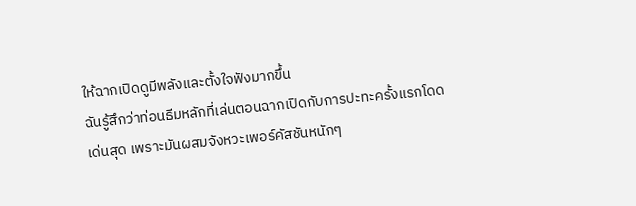ให้ฉากเปิดดูมีพลังและตั้งใจฟังมากขึ้น
ฉันรู้สึกว่าท่อนธีมหลักที่เล่นตอนฉากเปิดกับการปะทะครั้งแรกโดดเด่นสุด เพราะมันผสมจังหวะเพอร์คัสชันหนักๆ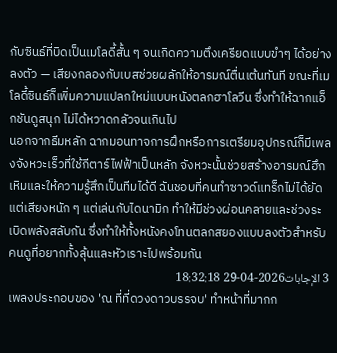กับซินธ์ที่บิดเป็นเมโลดี้สั้น ๆ จนเกิดความตึงเครียดแบบขำๆ ได้อย่างลงตัว — เสียงกลองกับเบสช่วยผลักให้อารมณ์ตื่นเต้นทันที ขณะที่เมโลดี้ซินธ์ก็เพิ่มความแปลกใหม่แบบหนังตลกฮาโลวีน ซึ่งทำให้ฉากแอ็กชันดูสนุก ไม่ได้หวาดกลัวจนเกินไป
นอกจากธีมหลัก ฉากมอนทาจการฝึกหรือการเตรียมอุปกรณ์ก็มีเพลงจังหวะเร็วที่ใช้กีตาร์ไฟฟ้าเป็นหลัก จังหวะนั้นช่วยสร้างอารมณ์ฮึกเหิมและให้ความรู้สึกเป็นทีมได้ดี ฉันชอบที่คนทำซาวด์แทร็กไม่ได้ยัดแต่เสียงหนัก ๆ แต่เล่นกับไดนามิก ทำให้มีช่วงผ่อนคลายและช่วงระเบิดพลังสลับกัน ซึ่งทำให้ทั้งหนังคงโทนตลกสยองแบบลงตัวสำหรับคนดูที่อยากทั้งลุ้นและหัวเราะไปพร้อมกัน
3 الإجابات2026-04-29 18:32:18
เพลงประกอบของ 'ณ ที่ที่ดวงดาวบรรจบ' ทำหน้าที่มากก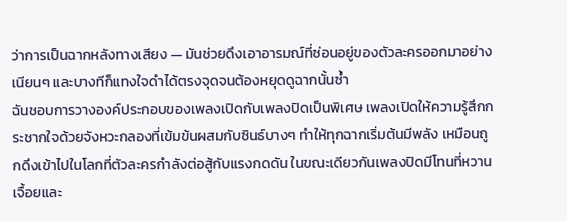ว่าการเป็นฉากหลังทางเสียง — มันช่วยดึงเอาอารมณ์ที่ซ่อนอยู่ของตัวละครออกมาอย่างเนียนๆ และบางทีก็แทงใจดำได้ตรงจุดจนต้องหยุดดูฉากนั้นซ้ำ
ฉันชอบการวางองค์ประกอบของเพลงเปิดกับเพลงปิดเป็นพิเศษ เพลงเปิดให้ความรู้สึกกระชากใจด้วยจังหวะกลองที่เข้มข้นผสมกับซินธ์บางๆ ทำให้ทุกฉากเริ่มต้นมีพลัง เหมือนถูกดึงเข้าไปในโลกที่ตัวละครกำลังต่อสู้กับแรงกดดัน ในขณะเดียวกันเพลงปิดมีโทนที่หวานเจื้อยและ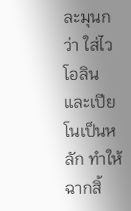ละมุนกว่า ใส่ไวโอลินและเปียโนเป็นหลัก ทำให้ฉากสิ้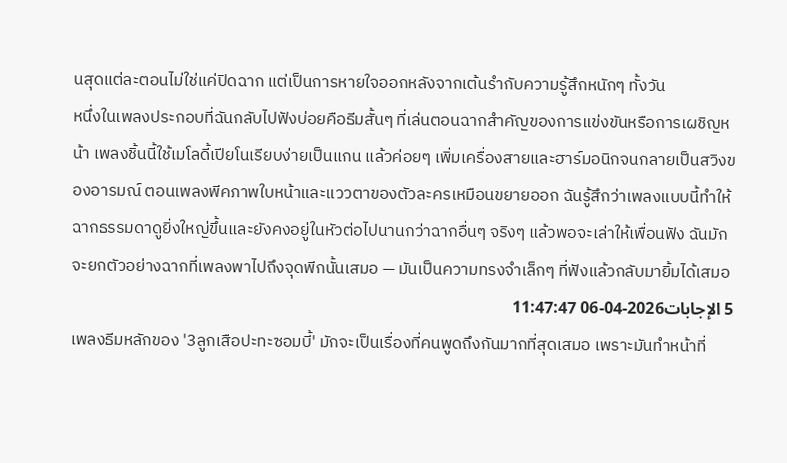นสุดแต่ละตอนไม่ใช่แค่ปิดฉาก แต่เป็นการหายใจออกหลังจากเต้นรำกับความรู้สึกหนักๆ ทั้งวัน
หนึ่งในเพลงประกอบที่ฉันกลับไปฟังบ่อยคือธีมสั้นๆ ที่เล่นตอนฉากสำคัญของการแข่งขันหรือการเผชิญหน้า เพลงชิ้นนี้ใช้เมโลดี้เปียโนเรียบง่ายเป็นแกน แล้วค่อยๆ เพิ่มเครื่องสายและฮาร์มอนิกจนกลายเป็นสวิงของอารมณ์ ตอนเพลงพีคภาพใบหน้าและแววตาของตัวละครเหมือนขยายออก ฉันรู้สึกว่าเพลงแบบนี้ทำให้ฉากธรรมดาดูยิ่งใหญ่ขึ้นและยังคงอยู่ในหัวต่อไปนานกว่าฉากอื่นๆ จริงๆ แล้วพอจะเล่าให้เพื่อนฟัง ฉันมักจะยกตัวอย่างฉากที่เพลงพาไปถึงจุดพีกนั้นเสมอ — มันเป็นความทรงจำเล็กๆ ที่ฟังแล้วกลับมายิ้มได้เสมอ
5 الإجابات2026-04-06 11:47:47
เพลงธีมหลักของ '3ลูกเสือปะทะซอมบี้' มักจะเป็นเรื่องที่คนพูดถึงกันมากที่สุดเสมอ เพราะมันทำหน้าที่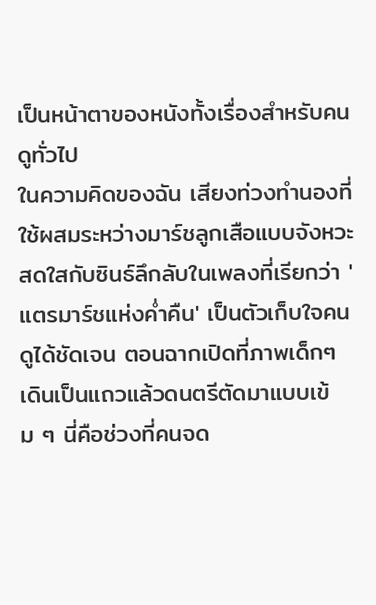เป็นหน้าตาของหนังทั้งเรื่องสำหรับคนดูทั่วไป
ในความคิดของฉัน เสียงท่วงทำนองที่ใช้ผสมระหว่างมาร์ชลูกเสือแบบจังหวะสดใสกับซินธ์ลึกลับในเพลงที่เรียกว่า 'แตรมาร์ชแห่งค่ำคืน' เป็นตัวเก็บใจคนดูได้ชัดเจน ตอนฉากเปิดที่ภาพเด็กๆ เดินเป็นแถวแล้วดนตรีตัดมาแบบเข้ม ๆ นี่คือช่วงที่คนจด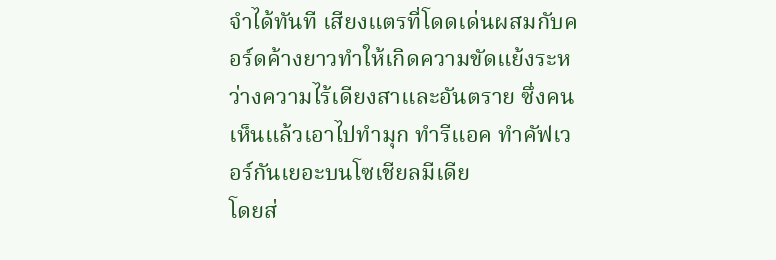จำได้ทันที เสียงแตรที่โดดเด่นผสมกับคอร์ดค้างยาวทำให้เกิดความขัดแย้งระหว่างความไร้เดียงสาและอันตราย ซึ่งคนเห็นแล้วเอาไปทำมุก ทำรีแอค ทำคัฟเวอร์กันเยอะบนโซเชียลมีเดีย
โดยส่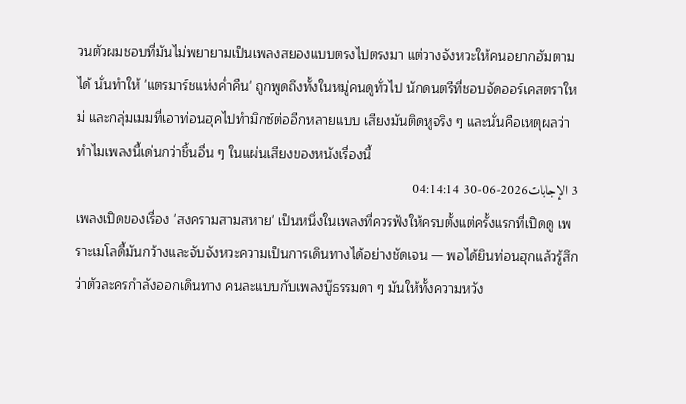วนตัวผมชอบที่มันไม่พยายามเป็นเพลงสยองแบบตรงไปตรงมา แต่วางจังหวะให้คนอยากฮัมตามได้ นั่นทำให้ 'แตรมาร์ชแห่งค่ำคืน' ถูกพูดถึงทั้งในหมู่คนดูทั่วไป นักดนตรีที่ชอบจัดออร์เคสตราใหม่ และกลุ่มเมมที่เอาท่อนฮุคไปทำมิกซ์ต่ออีกหลายแบบ เสียงมันติดหูจริง ๆ และนั่นคือเหตุผลว่าทำไมเพลงนี้เด่นกว่าชิ้นอื่น ๆ ในแผ่นเสียงของหนังเรื่องนี้
3 الإجابات2026-06-30 04:14:14
เพลงเปิดของเรื่อง 'สงครามสามสหาย' เป็นหนึ่งในเพลงที่ควรฟังให้ครบตั้งแต่ครั้งแรกที่เปิดดู เพราะเมโลดี้มันกว้างและจับจังหวะความเป็นการเดินทางได้อย่างชัดเจน — พอได้ยินท่อนฮุกแล้วรู้สึกว่าตัวละครกำลังออกเดินทาง คนละแบบกับเพลงบู๊ธรรมดา ๆ มันให้ทั้งความหวัง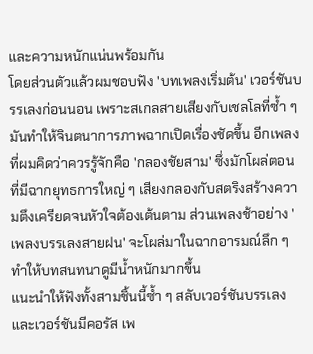และความหนักแน่นพร้อมกัน
โดยส่วนตัวแล้วผมชอบฟัง 'บทเพลงเริ่มต้น' เวอร์ชันบรรเลงก่อนนอน เพราะสเกลสายเสียงกับเชลโลที่ซ้ำ ๆ มันทำให้จินตนาการภาพฉากเปิดเรื่องชัดขึ้น อีกเพลงที่ผมคิดว่าควรรู้จักคือ 'กลองชัยสาม' ซึ่งมักโผล่ตอนที่มีฉากยุทธการใหญ่ ๆ เสียงกลองกับสตริงสร้างความตึงเครียดจนหัวใจต้องเต้นตาม ส่วนเพลงช้าอย่าง 'เพลงบรรเลงสายฝน' จะโผล่มาในฉากอารมณ์ลึก ๆ ทำให้บทสนทนาดูมีน้ำหนักมากขึ้น
แนะนำให้ฟังทั้งสามชิ้นนี้ซ้ำ ๆ สลับเวอร์ชันบรรเลงและเวอร์ชันมีคอรัส เพ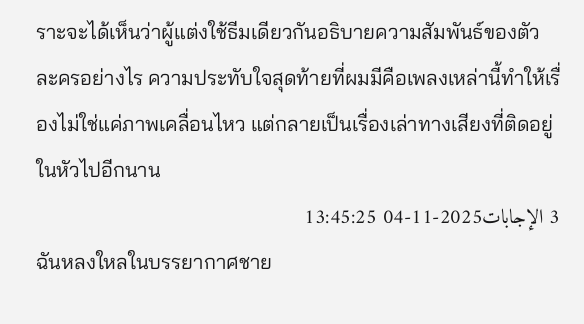ราะจะได้เห็นว่าผู้แต่งใช้ธีมเดียวกันอธิบายความสัมพันธ์ของตัวละครอย่างไร ความประทับใจสุดท้ายที่ผมมีคือเพลงเหล่านี้ทำให้เรื่องไม่ใช่แค่ภาพเคลื่อนไหว แต่กลายเป็นเรื่องเล่าทางเสียงที่ติดอยู่ในหัวไปอีกนาน
3 الإجابات2025-11-04 13:45:25
ฉันหลงใหลในบรรยากาศชาย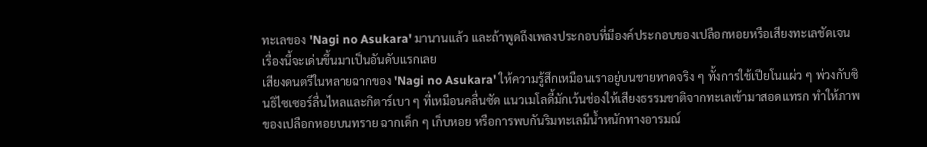ทะเลของ 'Nagi no Asukara' มานานแล้ว และถ้าพูดถึงเพลงประกอบที่มีองค์ประกอบของเปลือกหอยหรือเสียงทะเลชัดเจน เรื่องนี้จะเด่นขึ้นมาเป็นอันดับแรกเลย
เสียงดนตรีในหลายฉากของ 'Nagi no Asukara' ให้ความรู้สึกเหมือนเราอยู่บนชายหาดจริง ๆ ทั้งการใช้เปียโนแผ่ว ๆ พ่วงกับซินธิไซเซอร์ลื่นไหลและกิตาร์เบา ๆ ที่เหมือนคลื่นซัด แนวเมโลดี้มักเว้นช่องให้เสียงธรรมชาติจากทะเลเข้ามาสอดแทรก ทำให้ภาพของเปลือกหอยบนทราย ฉากเด็ก ๆ เก็บหอย หรือการพบกันริมทะเลมีน้ำหนักทางอารมณ์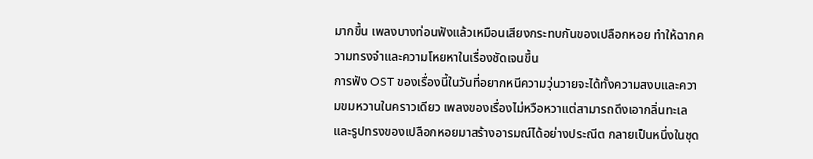มากขึ้น เพลงบางท่อนฟังแล้วเหมือนเสียงกระทบกันของเปลือกหอย ทำให้ฉากความทรงจำและความโหยหาในเรื่องชัดเจนขึ้น
การฟัง OST ของเรื่องนี้ในวันที่อยากหนีความวุ่นวายจะได้ทั้งความสงบและความขมหวานในคราวเดียว เพลงของเรื่องไม่หวือหวาแต่สามารถดึงเอากลิ่นทะเลและรูปทรงของเปลือกหอยมาสร้างอารมณ์ได้อย่างประณีต กลายเป็นหนึ่งในชุด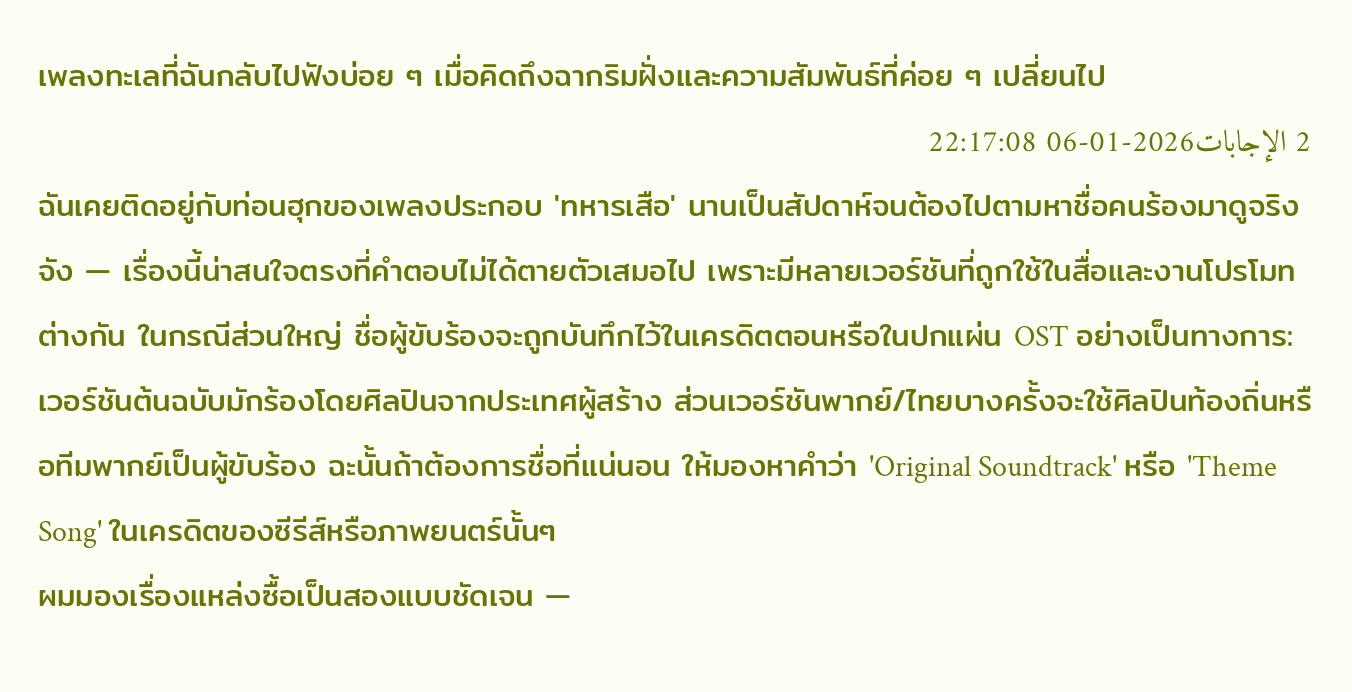เพลงทะเลที่ฉันกลับไปฟังบ่อย ๆ เมื่อคิดถึงฉากริมฝั่งและความสัมพันธ์ที่ค่อย ๆ เปลี่ยนไป
2 الإجابات2026-01-06 22:17:08
ฉันเคยติดอยู่กับท่อนฮุกของเพลงประกอบ 'ทหารเสือ' นานเป็นสัปดาห์จนต้องไปตามหาชื่อคนร้องมาดูจริงจัง — เรื่องนี้น่าสนใจตรงที่คำตอบไม่ได้ตายตัวเสมอไป เพราะมีหลายเวอร์ชันที่ถูกใช้ในสื่อและงานโปรโมทต่างกัน ในกรณีส่วนใหญ่ ชื่อผู้ขับร้องจะถูกบันทึกไว้ในเครดิตตอนหรือในปกแผ่น OST อย่างเป็นทางการ: เวอร์ชันต้นฉบับมักร้องโดยศิลปินจากประเทศผู้สร้าง ส่วนเวอร์ชันพากย์/ไทยบางครั้งจะใช้ศิลปินท้องถิ่นหรือทีมพากย์เป็นผู้ขับร้อง ฉะนั้นถ้าต้องการชื่อที่แน่นอน ให้มองหาคำว่า 'Original Soundtrack' หรือ 'Theme Song' ในเครดิตของซีรีส์หรือภาพยนตร์นั้นๆ
ผมมองเรื่องแหล่งซื้อเป็นสองแบบชัดเจน —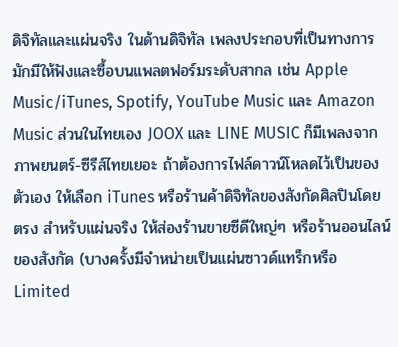ดิจิทัลและแผ่นจริง ในด้านดิจิทัล เพลงประกอบที่เป็นทางการมักมีให้ฟังและซื้อบนแพลตฟอร์มระดับสากล เช่น Apple Music/iTunes, Spotify, YouTube Music และ Amazon Music ส่วนในไทยเอง JOOX และ LINE MUSIC ก็มีเพลงจากภาพยนตร์-ซีรีส์ไทยเยอะ ถ้าต้องการไฟล์ดาวน์โหลดไว้เป็นของตัวเอง ให้เลือก iTunes หรือร้านค้าดิจิทัลของสังกัดศิลปินโดยตรง สำหรับแผ่นจริง ให้ส่องร้านขายซีดีใหญ่ๆ หรือร้านออนไลน์ของสังกัด (บางครั้งมีจำหน่ายเป็นแผ่นซาวด์แทร็กหรือ Limited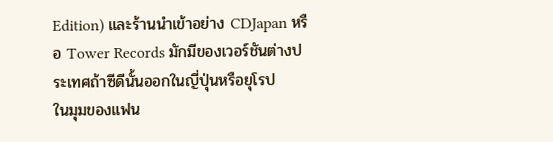Edition) และร้านนำเข้าอย่าง CDJapan หรือ Tower Records มักมีของเวอร์ชันต่างประเทศถ้าซีดีนั้นออกในญี่ปุ่นหรือยุโรป
ในมุมของแฟน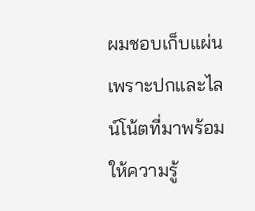ผมชอบเก็บแผ่นเพราะปกและไลน์โน้ตที่มาพร้อมให้ความรู้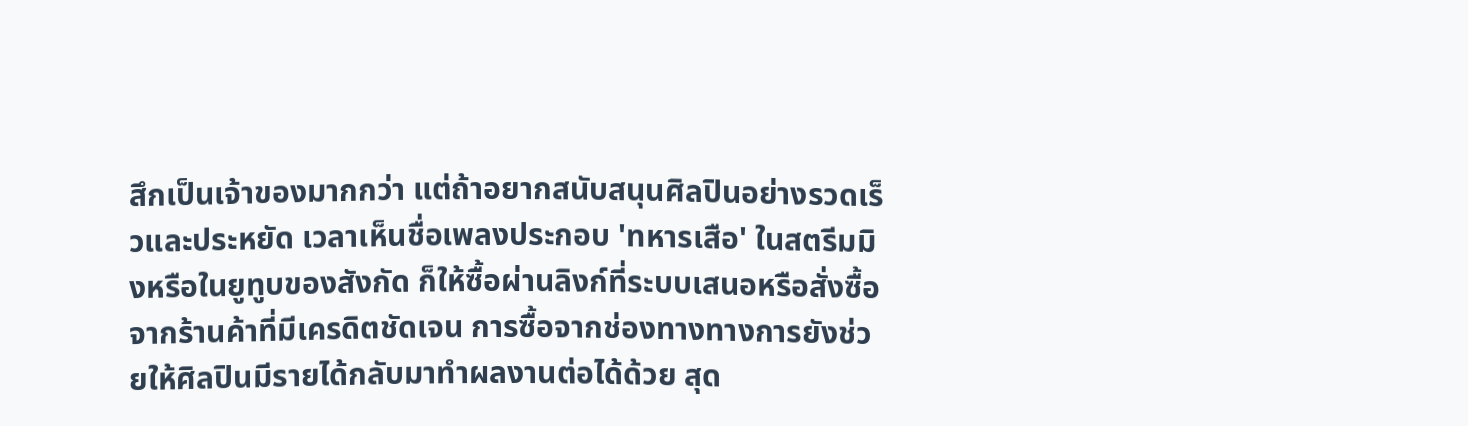สึกเป็นเจ้าของมากกว่า แต่ถ้าอยากสนับสนุนศิลปินอย่างรวดเร็วและประหยัด เวลาเห็นชื่อเพลงประกอบ 'ทหารเสือ' ในสตรีมมิงหรือในยูทูบของสังกัด ก็ให้ซื้อผ่านลิงก์ที่ระบบเสนอหรือสั่งซื้อจากร้านค้าที่มีเครดิตชัดเจน การซื้อจากช่องทางทางการยังช่วยให้ศิลปินมีรายได้กลับมาทำผลงานต่อได้ด้วย สุด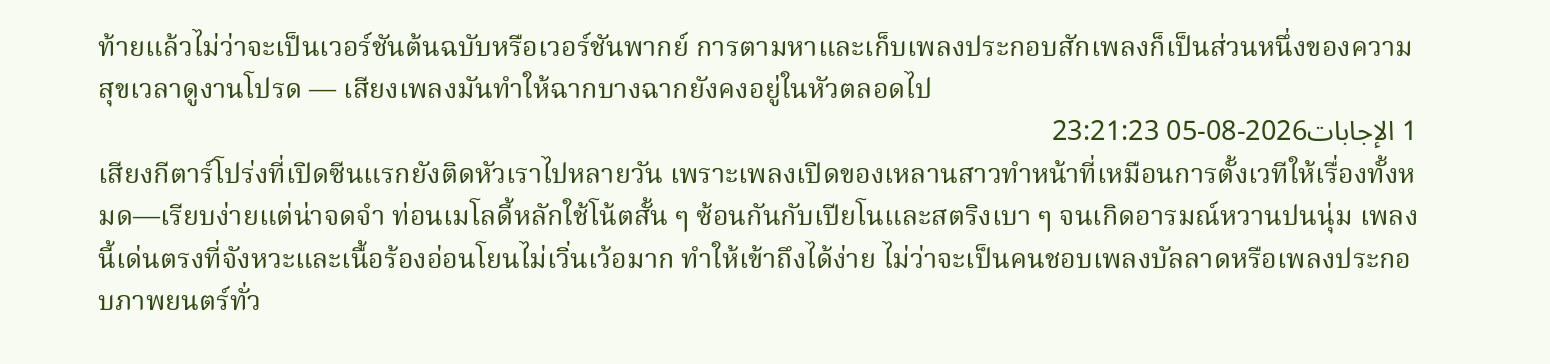ท้ายแล้วไม่ว่าจะเป็นเวอร์ชันต้นฉบับหรือเวอร์ชันพากย์ การตามหาและเก็บเพลงประกอบสักเพลงก็เป็นส่วนหนึ่งของความสุขเวลาดูงานโปรด — เสียงเพลงมันทำให้ฉากบางฉากยังคงอยู่ในหัวตลอดไป
1 الإجابات2026-08-05 23:21:23
เสียงกีตาร์โปร่งที่เปิดซีนแรกยังติดหัวเราไปหลายวัน เพราะเพลงเปิดของเหลานสาวทำหน้าที่เหมือนการตั้งเวทีให้เรื่องทั้งหมด—เรียบง่ายแต่น่าจดจำ ท่อนเมโลดี้หลักใช้โน้ตสั้น ๆ ซ้อนกันกับเปียโนและสตริงเบา ๆ จนเกิดอารมณ์หวานปนนุ่ม เพลงนี้เด่นตรงที่จังหวะและเนื้อร้องอ่อนโยนไม่เวิ่นเว้อมาก ทำให้เข้าถึงได้ง่าย ไม่ว่าจะเป็นคนชอบเพลงบัลลาดหรือเพลงประกอบภาพยนตร์ทั่ว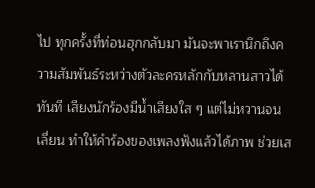ไป ทุกครั้งที่ท่อนฮุกกลับมา มันจะพาเรานึกถึงความสัมพันธ์ระหว่างตัวละครหลักกับหลานสาวได้ทันที เสียงนักร้องมีน้ำเสียงใส ๆ แต่ไม่หวานจนเลี่ยน ทำให้คำร้องของเพลงฟังแล้วได้ภาพ ช่วยเส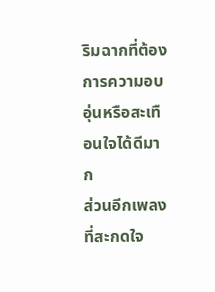ริมฉากที่ต้องการความอบอุ่นหรือสะเทือนใจได้ดีมาก
ส่วนอีกเพลงที่สะกดใจ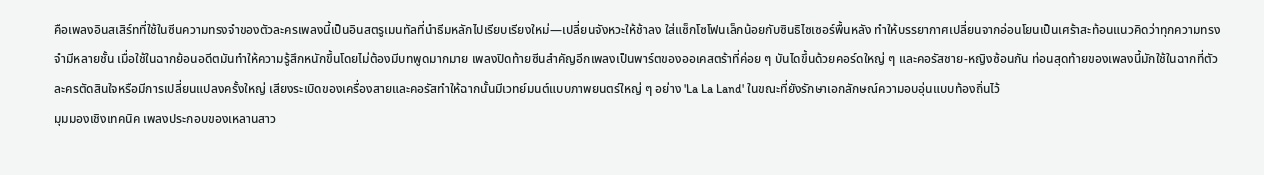คือเพลงอินสเสิร์ทที่ใช้ในซีนความทรงจำของตัวละครเพลงนี้เป็นอินสตรูเมนทัลที่นำธีมหลักไปเรียบเรียงใหม่—เปลี่ยนจังหวะให้ช้าลง ใส่แซ็กโซโฟนเล็กน้อยกับซินธิไซเซอร์พื้นหลัง ทำให้บรรยากาศเปลี่ยนจากอ่อนโยนเป็นเศร้าสะท้อนแนวคิดว่าทุกความทรงจำมีหลายชั้น เมื่อใช้ในฉากย้อนอดีตมันทำให้ความรู้สึกหนักขึ้นโดยไม่ต้องมีบทพูดมากมาย เพลงปิดท้ายซีนสำคัญอีกเพลงเป็นพาร์ตของออเคสตร้าที่ค่อย ๆ บันไดขึ้นด้วยคอร์ดใหญ่ ๆ และคอรัสชาย-หญิงซ้อนกัน ท่อนสุดท้ายของเพลงนี้มักใช้ในฉากที่ตัวละครตัดสินใจหรือมีการเปลี่ยนแปลงครั้งใหญ่ เสียงระเบิดของเครื่องสายและคอรัสทำให้ฉากนั้นมีเวทย์มนต์แบบภาพยนตร์ใหญ่ ๆ อย่าง 'La La Land' ในขณะที่ยังรักษาเอกลักษณ์ความอบอุ่นแบบท้องถิ่นไว้
มุมมองเชิงเทคนิค เพลงประกอบของเหลานสาว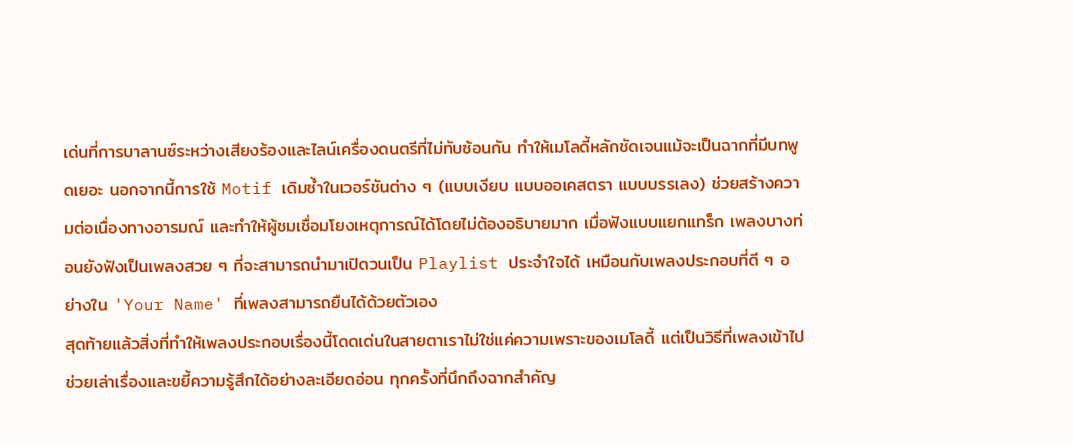เด่นที่การบาลานซ์ระหว่างเสียงร้องและไลน์เครื่องดนตรีที่ไม่ทับซ้อนกัน ทำให้เมโลดี้หลักชัดเจนแม้จะเป็นฉากที่มีบทพูดเยอะ นอกจากนี้การใช้ Motif เดิมซ้ำในเวอร์ชันต่าง ๆ (แบบเงียบ แบบออเคสตรา แบบบรรเลง) ช่วยสร้างความต่อเนื่องทางอารมณ์ และทำให้ผู้ชมเชื่อมโยงเหตุการณ์ได้โดยไม่ต้องอธิบายมาก เมื่อฟังแบบแยกแทร็ก เพลงบางท่อนยังฟังเป็นเพลงสวย ๆ ที่จะสามารถนำมาเปิดวนเป็น Playlist ประจำใจได้ เหมือนกับเพลงประกอบที่ดี ๆ อย่างใน 'Your Name' ที่เพลงสามารถยืนได้ด้วยตัวเอง
สุดท้ายแล้วสิ่งที่ทำให้เพลงประกอบเรื่องนี้โดดเด่นในสายตาเราไม่ใช่แค่ความเพราะของเมโลดี้ แต่เป็นวิธีที่เพลงเข้าไปช่วยเล่าเรื่องและขยี้ความรู้สึกได้อย่างละเอียดอ่อน ทุกครั้งที่นึกถึงฉากสำคัญ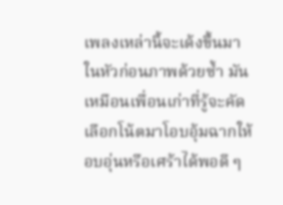เพลงเหล่านี้จะเด้งขึ้นมาในหัวก่อนภาพด้วยซ้ำ มันเหมือนเพื่อนเก่าที่รู้จะคัดเลือกโน้ตมาโอบอุ้มฉากให้อบอุ่นหรือเศร้าได้พอดี ๆ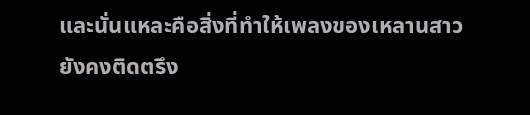และนั่นแหละคือสิ่งที่ทำให้เพลงของเหลานสาวยังคงติดตรึง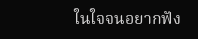ในใจจนอยากฟัง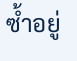ซ้ำอยู่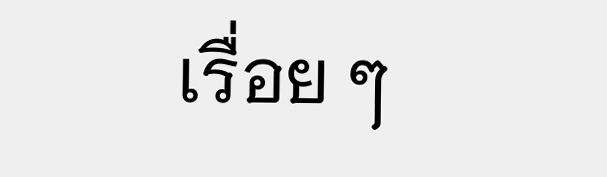เรื่อย ๆ